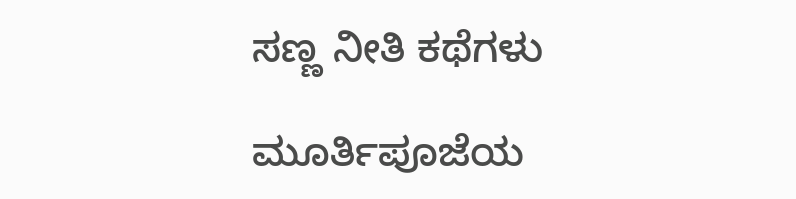ಸಣ್ಣ ನೀತಿ ಕಥೆಗಳು

ಮೂರ್ತಿಪೂಜೆಯ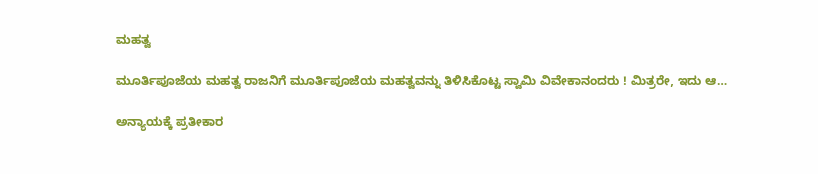ಮಹತ್ವ

ಮೂರ್ತಿಪೂಜೆಯ ಮಹತ್ವ ರಾಜನಿಗೆ ಮೂರ್ತಿಪೂಜೆಯ ಮಹತ್ವವನ್ನು ತಿಳಿಸಿಕೊಟ್ಟ ಸ್ವಾಮಿ ವಿವೇಕಾನಂದರು ! ಮಿತ್ರರೇ, ಇದು ಆ…

ಅನ್ಯಾಯಕ್ಕೆ ಪ್ರತೀಕಾರ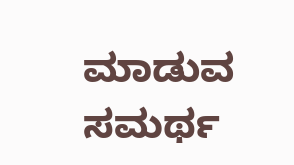ಮಾಡುವ ಸಮರ್ಥ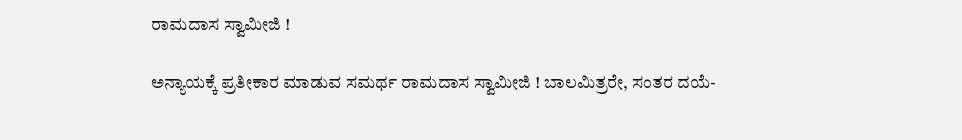ರಾಮದಾಸ ಸ್ವಾಮೀಜಿ !

ಅನ್ಯಾಯಕ್ಕೆ ಪ್ರತೀಕಾರ ಮಾಡುವ ಸಮರ್ಥ ರಾಮದಾಸ ಸ್ವಾಮೀಜಿ ! ಬಾಲಮಿತ್ರರೇ, ಸಂತರ ದಯೆ-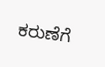ಕರುಣೆಗೆ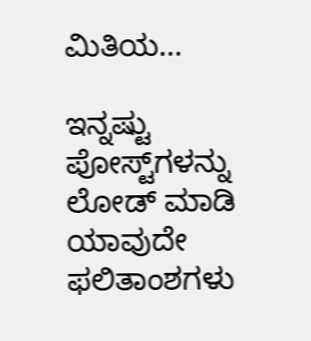ಮಿತಿಯ…

ಇನ್ನಷ್ಟು ಪೋಸ್ಟ್‌ಗಳನ್ನು ಲೋಡ್ ಮಾಡಿ
ಯಾವುದೇ ಫಲಿತಾಂಶಗಳು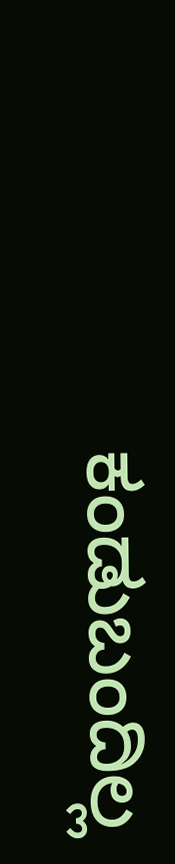ಕಂಡುಬಂದಿಲ್ಲ